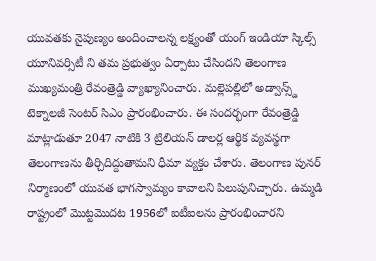యువతకు నైపుణ్యం అందించాలన్న లక్ష్యంతో యంగ్ ఇండియా స్కిల్స్ యూనివర్సిటీ ని తమ ప్రభుత్వం ఏర్పాటు చేసిందని తెలంగాణ ముఖ్యమంత్రి రేవంత్రెడ్డి వ్యాఖ్యానించారు. మల్లెపల్లిలో అడ్వాన్స్డ్ టెక్నాలజీ సెంటర్ సిఎం ప్రారంభించారు. ఈ సందర్భంగా రేవంత్రెడ్డి మాట్లాడుతూ 2047 నాటికి 3 ట్రిలియన్ డాలర్ల ఆర్థిక వ్యవస్థగా తెలంగాణను తీర్చిదిద్దుతామని ధీమా వ్యక్తం చేశారు. తెలంగాణ పునర్ నిర్మాణంలో యువత భాగస్వామ్యం కావాలని పిలుపునిచ్చారు. ఉమ్మడి రాష్ట్రంలో మొట్టమొదట 1956లో ఐటీఐలను ప్రారంభించారని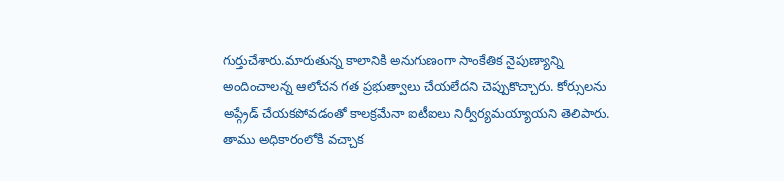గుర్తుచేశారు.మారుతున్న కాలానికి అనుగుణంగా సాంకేతిక నైపుణ్యాన్ని అందించాలన్న ఆలోచన గత ప్రభుత్వాలు చేయలేదని చెప్పుకొచ్చారు. కోర్సులను అప్గ్రేడ్ చేయకపోవడంతో కాలక్రమేనా ఐటీఐలు నిర్వీర్యమయ్యాయని తెలిపారు.
తాము అధికారంలోకి వచ్చాక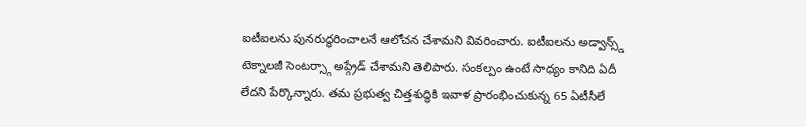ఐటీఐలను పునరుద్ధరించాలనే ఆలోచన చేశామని వివరించారు. ఐటీఐలను అడ్వాన్స్డ్ టెక్నాలజీ సెంటర్స్గా అప్గ్రేడ్ చేశామని తెలిపారు. సంకల్పం ఉంటే సాధ్యం కానిది ఏదీ లేదని పేర్కొన్నారు. తమ ప్రభుత్వ చిత్తశుద్ధికి ఇవాళ ప్రారంభించుకున్న 65 ఏటీసీలే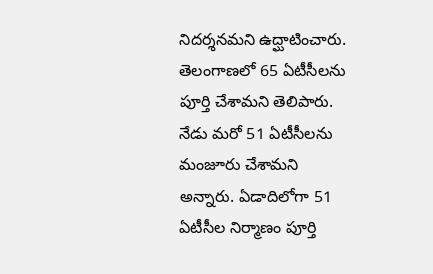నిదర్శనమని ఉద్ఘాటించారు. తెలంగాణలో 65 ఏటీసీలను పూర్తి చేశామని తెలిపారు. నేడు మరో 51 ఏటీసీలను మంజూరు చేశామని అన్నారు. ఏడాదిలోగా 51 ఏటీసీల నిర్మాణం పూర్తి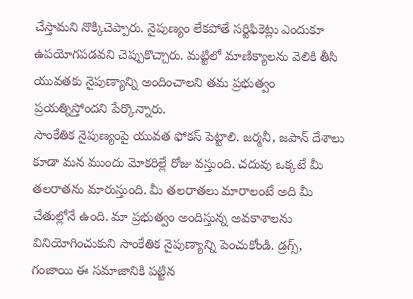చేస్తామని నొక్కిచెప్పారు. నైపుణ్యం లేకపోతే సర్టిఫికెట్లు ఎందుకూ ఉపయోగపడవని చెప్పుకొచ్చారు. మట్టిలో మాణిక్యాలను వెలికి తీసి యువతకు నైపుణ్యాన్ని అందించాలని తమ ప్రభుత్వం ప్రయత్నిస్తోందని పేర్కొన్నారు.
సాంకేతిక నైపుణ్యంపై యువత ఫోకస్ పెట్టాలి. జర్మనీ, జపాన్ దేశాలు కూడా మన ముందు మోకరిల్లే రోజు వస్తుంది. చదువు ఒక్కటే మీ తలరాతను మారుస్తుంది. మీ తలరాతలు మారాలంటే అది మీ చేతుల్లోనే ఉంది. మా ప్రభుత్వం అందిస్తున్న అవకాశాలను వినియోగించుకుని సాంకేతిక నైపుణ్యాన్ని పెంచుకోండి. డ్రగ్స్, గంజాయి ఈ సమాజానికి పట్టిన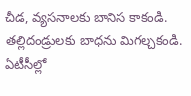చీడ, వ్యసనాలకు బానిస కాకండి. తల్లిదండ్రులకు బాధను మిగల్చకండి. ఏటీసీల్లో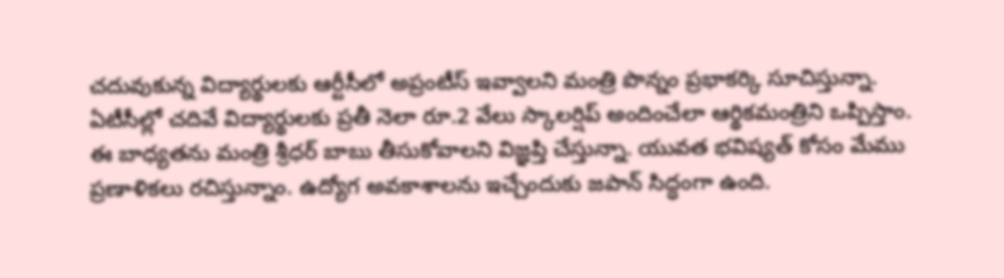చదువుకున్న విద్యార్థులకు ఆర్టీసీలో అప్రంటీస్ ఇవ్వాలని మంత్రి పొన్నం ప్రభాకర్కి సూచిస్తున్నా. ఏటీసీల్లో చదివే విద్యార్థులకు ప్రతీ నెలా రూ.2 వేలు స్కాలర్షిప్ అందించేలా ఆర్థికమంత్రిని ఒప్పిస్తాం. ఈ బాధ్యతను మంత్రి శ్రీధర్ బాబు తీసుకోవాలని విజ్ఞప్తి చేస్తున్నా. యువత భవిష్యత్ కోసం మేము ప్రణాళికలు రచిస్తున్నాం. ఉద్యోగ అవకాశాలను ఇచ్చేందుకు జపాన్ సిద్ధంగా ఉంది.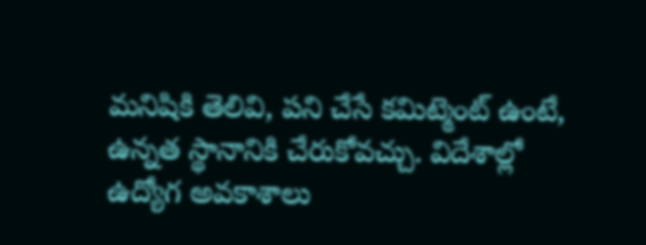మనిషికి తెలివి, పని చేసే కమిట్మెంట్ ఉంటే, ఉన్నత స్థానానికి చేరుకోవచ్చు. విదేశాల్లో ఉద్యోగ అవకాశాలు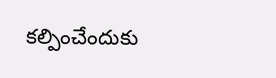కల్పించేందుకు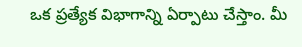ఒక ప్రత్యేక విభాగాన్ని ఏర్పాటు చేస్తాం. మీ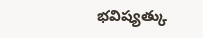భవిష్యత్కు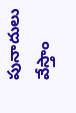పునాదులు వేస్తాం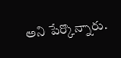అని పేర్కొన్నారు.